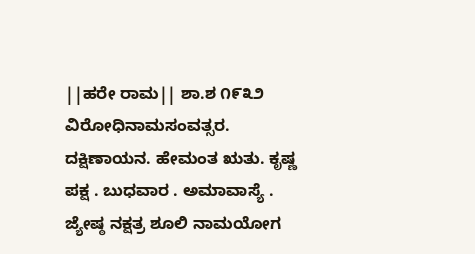||ಹರೇ ರಾಮ|| ಶಾ.ಶ ೧೯೩೨ ವಿರೋಧಿನಾಮಸಂವತ್ಸರ. ದಕ್ಷಿಣಾಯನ. ಹೇಮಂತ ಋತು. ಕೃಷ್ಣ ಪಕ್ಷ . ಬುಧವಾರ . ಅಮಾವಾಸ್ಯೆ . ಜ್ಯೇಷ್ಠ ನಕ್ಷತ್ರ ಶೂಲಿ ನಾಮಯೋಗ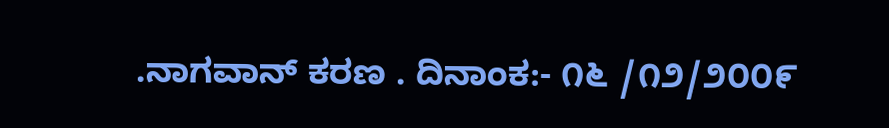.ನಾಗವಾನ್ ಕರಣ . ದಿನಾಂಕ:- ೧೬ /೧೨/೨೦೦೯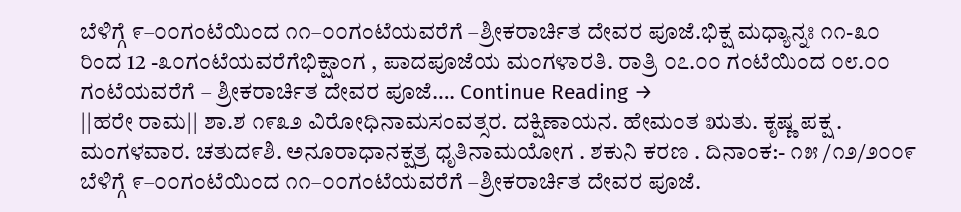ಬೆಳಿಗ್ಗೆ ೯–೦೦ಗಂಟೆಯಿಂದ ೧೧–೦೦ಗಂಟೆಯವರೆಗೆ –ಶ್ರೀಕರಾರ್ಚಿತ ದೇವರ ಪೂಜೆ.ಭಿಕ್ಷ ಮಧ್ಯಾನ್ನಃ ೧೧-೩೦ ರಿಂದ 12 -೩೦ಗಂಟೆಯವರೆಗೆಭಿಕ್ಷಾಂಗ , ಪಾದಪೂಜೆಯ ಮಂಗಳಾರತಿ. ರಾತ್ರಿ ೦೭.೦೦ ಗಂಟೆಯಿಂದ ೦೮.೦೦ ಗಂಟೆಯವರೆಗೆ – ಶ್ರೀಕರಾರ್ಚಿತ ದೇವರ ಪೂಜೆ…. Continue Reading →
||ಹರೇ ರಾಮ|| ಶಾ.ಶ ೧೯೩೨ ವಿರೋಧಿನಾಮಸಂವತ್ಸರ. ದಕ್ಷಿಣಾಯನ. ಹೇಮಂತ ಋತು. ಕೃಷ್ಣ ಪಕ್ಷ . ಮಂಗಳವಾರ. ಚತುದ೯ಶಿ. ಅನೂರಾಧಾನಕ್ಷತ್ರ ಧೃತಿನಾಮಯೋಗ . ಶಕುನಿ ಕರಣ . ದಿನಾಂಕ:- ೧೫ /೧೨/೨೦೦೯ ಬೆಳಿಗ್ಗೆ ೯–೦೦ಗಂಟೆಯಿಂದ ೧೧–೦೦ಗಂಟೆಯವರೆಗೆ –ಶ್ರೀಕರಾರ್ಚಿತ ದೇವರ ಪೂಜೆ.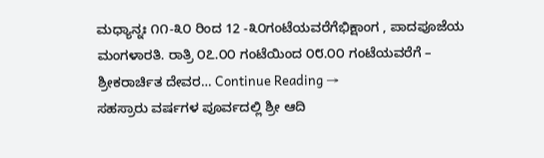ಮಧ್ಯಾನ್ನಃ ೧೧-೩೦ ರಿಂದ 12 -೩೦ಗಂಟೆಯವರೆಗೆಭಿಕ್ಷಾಂಗ , ಪಾದಪೂಜೆಯ ಮಂಗಳಾರತಿ. ರಾತ್ರಿ ೦೭.೦೦ ಗಂಟೆಯಿಂದ ೦೮.೦೦ ಗಂಟೆಯವರೆಗೆ – ಶ್ರೀಕರಾರ್ಚಿತ ದೇವರ… Continue Reading →
ಸಹಸ್ರಾರು ವರ್ಷಗಳ ಪೂರ್ವದಲ್ಲಿ ಶ್ರೀ ಆದಿ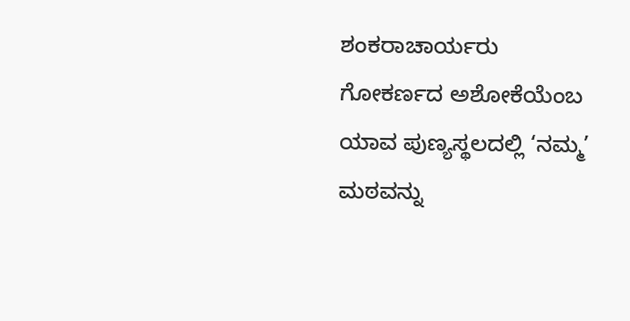ಶಂಕರಾಚಾರ್ಯರು ಗೋಕರ್ಣದ ಅಶೋಕೆಯೆಂಬ ಯಾವ ಪುಣ್ಯಸ್ಥಲದಲ್ಲಿ ‘ನಮ್ಮ’ ಮಠವನ್ನು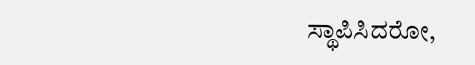ಸ್ಥಾಪಿಸಿದರೋ,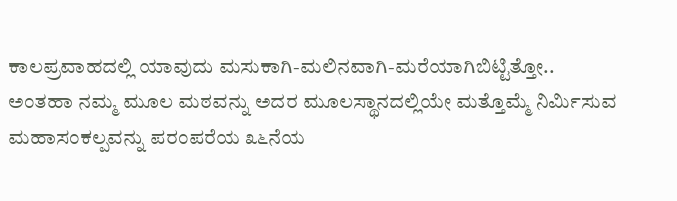ಕಾಲಪ್ರವಾಹದಲ್ಲಿ ಯಾವುದು ಮಸುಕಾಗಿ-ಮಲಿನವಾಗಿ-ಮರೆಯಾಗಿಬಿಟ್ಟಿತ್ತೋ..
ಅಂತಹಾ ನಮ್ಮ ಮೂಲ ಮಠವನ್ನು ಅದರ ಮೂಲಸ್ಥಾನದಲ್ಲಿಯೇ ಮತ್ತೊಮ್ಮೆ ನಿರ್ಮಿಸುವ ಮಹಾಸಂಕಲ್ಪವನ್ನು ಪರಂಪರೆಯ ೩೬ನೆಯ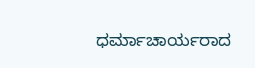ಧರ್ಮಾಚಾರ್ಯರಾದ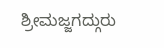ಶ್ರೀಮಜ್ಜಗದ್ಗುರು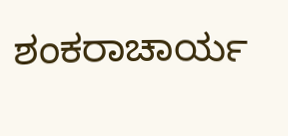ಶಂಕರಾಚಾರ್ಯ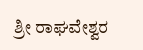ಶ್ರೀ ರಾಘವೇಶ್ವರ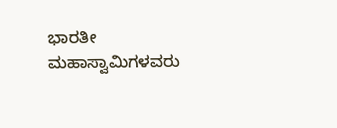ಭಾರತೀ ಮಹಾಸ್ವಾಮಿಗಳವರು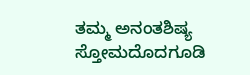ತಮ್ಮ ಅನಂತಶಿಷ್ಯ ಸ್ತೋಮದೊದಗೂಡಿ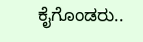ಕೈಗೊಂಡರು..